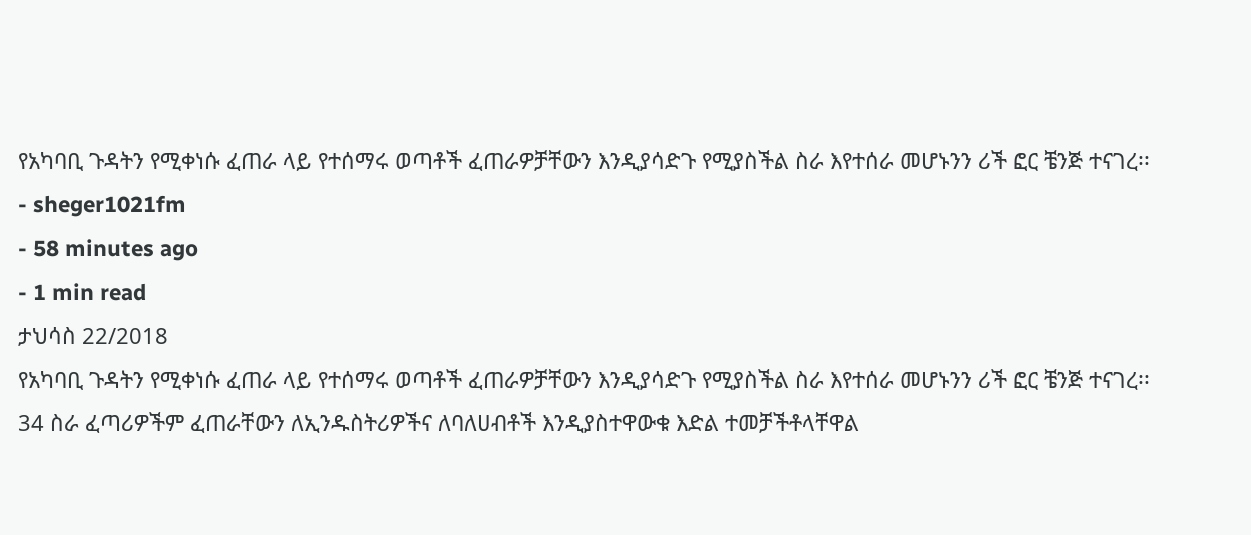የአካባቢ ጉዳትን የሚቀነሱ ፈጠራ ላይ የተሰማሩ ወጣቶች ፈጠራዎቻቸውን እንዲያሳድጉ የሚያስችል ስራ እየተሰራ መሆኑንን ሪች ፎር ቼንጅ ተናገረ፡፡
- sheger1021fm
- 58 minutes ago
- 1 min read
ታህሳስ 22/2018
የአካባቢ ጉዳትን የሚቀነሱ ፈጠራ ላይ የተሰማሩ ወጣቶች ፈጠራዎቻቸውን እንዲያሳድጉ የሚያስችል ስራ እየተሰራ መሆኑንን ሪች ፎር ቼንጅ ተናገረ፡፡
34 ስራ ፈጣሪዎችም ፈጠራቸውን ለኢንዱስትሪዎችና ለባለሀብቶች እንዲያስተዋውቁ እድል ተመቻችቶላቸዋል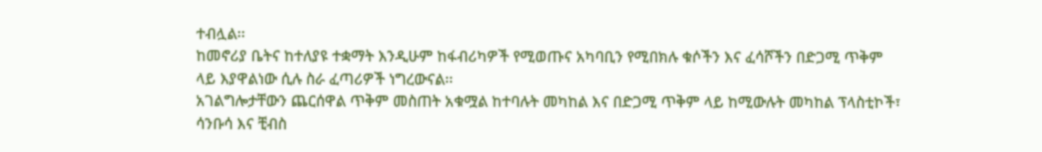ተብሏል፡፡
ከመኖሪያ ቤትና ከተለያዩ ተቋማት እንዲሁም ከፋብሪካዎች የሚወጡና አካባቢን የሚበክሉ ቁሶችን እና ፈሳሾችን በድጋሚ ጥቅም ላይ እያዋልነው ሲሉ ስራ ፈጣሪዎች ነግረውናል፡፡
አገልግሎታቸውን ጨርሰዋል ጥቅም መስጠት አቁሟል ከተባሉት መካከል እና በድጋሚ ጥቅም ላይ ከሚውሉት መካከል ፕላስቲኮች፣ ሳንቡሳ እና ቺብስ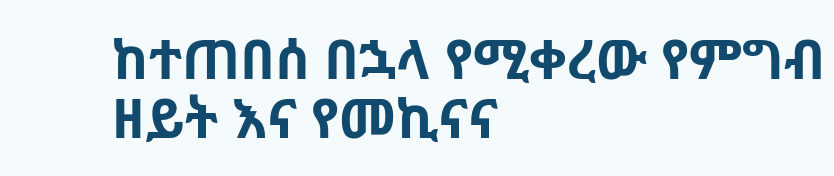ከተጠበሰ በኋላ የሚቀረው የምግብ ዘይት እና የመኪናና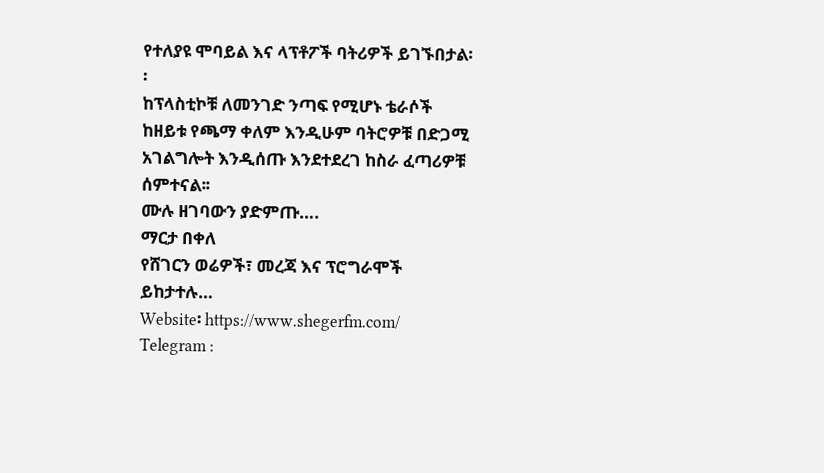የተለያዩ ሞባይል እና ላፕቶፖች ባትሪዎች ይገኙበታል፡፡
ከፕላስቲኮቹ ለመንገድ ንጣፍ የሚሆኑ ቴራሶች ከዘይቱ የጫማ ቀለም እንዲሁም ባትሮዎቹ በድጋሚ አገልግሎት እንዲሰጡ እንደተደረገ ከስራ ፈጣሪዎቹ ሰምተናል፡፡
ሙሉ ዘገባውን ያድምጡ….
ማርታ በቀለ
የሸገርን ወሬዎች፣ መረጃ እና ፕሮግራሞች ይከታተሉ…
Website፡ https://www.shegerfm.com/
Telegram :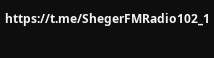https://t.me/ShegerFMRadio102_1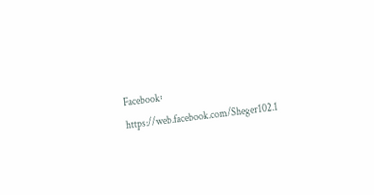Facebook፡ https://web.facebook.com/Sheger102.1